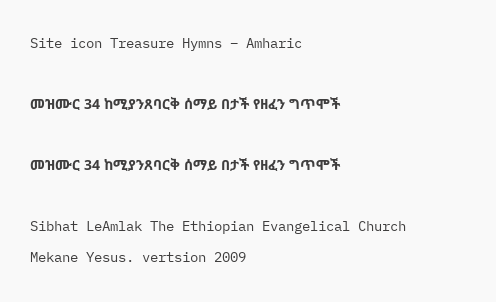Site icon Treasure Hymns – Amharic

መዝሙር 34 ከሚያንጸባርቅ ሰማይ በታች የዘፈን ግጥሞች

መዝሙር 34 ከሚያንጸባርቅ ሰማይ በታች የዘፈን ግጥሞች

Sibhat LeAmlak The Ethiopian Evangelical Church Mekane Yesus. vertsion 2009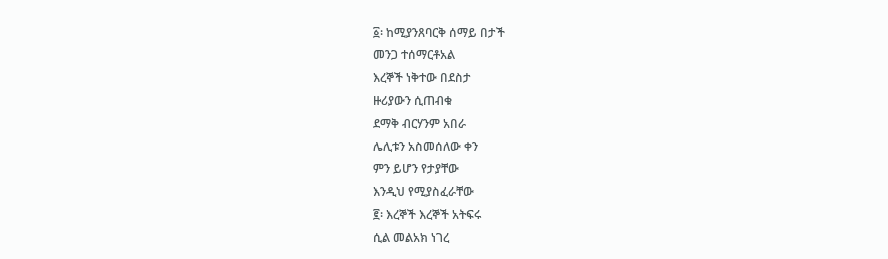፩፡ ከሚያንጸባርቅ ሰማይ በታች
መንጋ ተሰማርቶአል
እረኞች ነቅተው በደስታ
ዙሪያውን ሲጠብቁ
ደማቅ ብርሃንም አበራ
ሌሊቱን አስመሰለው ቀን
ምን ይሆን የታያቸው
እንዲህ የሚያስፈራቸው
፪፡ እረኞች እረኞች አትፍሩ
ሲል መልአክ ነገረ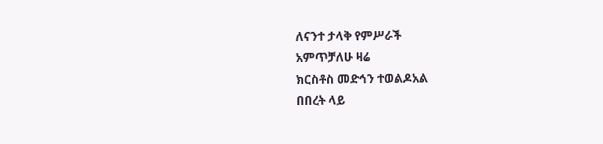ለናንተ ታላቅ የምሥራች
አምጥቻለሁ ዛሬ
ክርስቶስ መድኅን ተወልዶአል
በበረት ላይ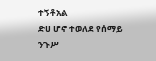ተኝቶአል
ድሀ ሆኖ ተወለደ የሰማይ
ንጉሥ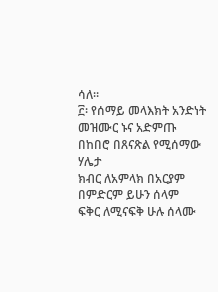ሳለ።
፫፡ የሰማይ መላእክት አንድነት
መዝሙር ኑና አድምጡ
በከበሮ በጸናጽል የሚሰማው ሃሌታ
ክብር ለአምላክ በአርያም
በምድርም ይሁን ሰላም
ፍቅር ለሚናፍቅ ሁሉ ሰላሙ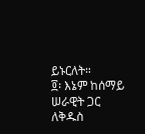ይኑርለት።
፬፡ እኔም ከሰማይ ሠራዊት ጋር
ለቅዱስ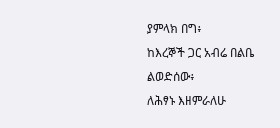ያምላክ በግ፥
ከእረኞች ጋር አብሬ በልቤ
ልወድሰው፥
ለሕፃኑ እዘምራለሁ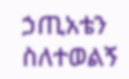ኃጢአቴን ስለተወልኝ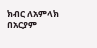ክብር ለአምላክ በአርያም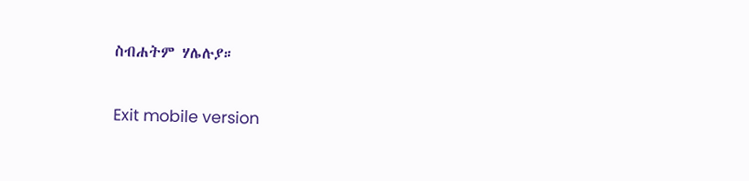ስብሐትም ሃሌሉያ።

Exit mobile version